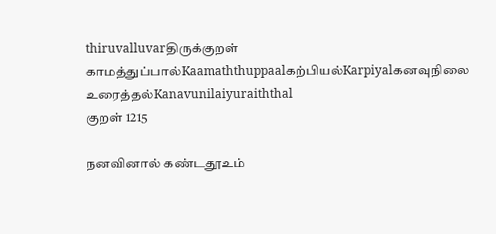thiruvalluvarதிருக்குறள்
காமத்துப்பால்Kaamaththuppaalகற்பியல்Karpiyalகனவுநிலை உரைத்தல்Kanavunilaiyuraiththal
குறள் 1215

நனவினால் கண்டதூஉம்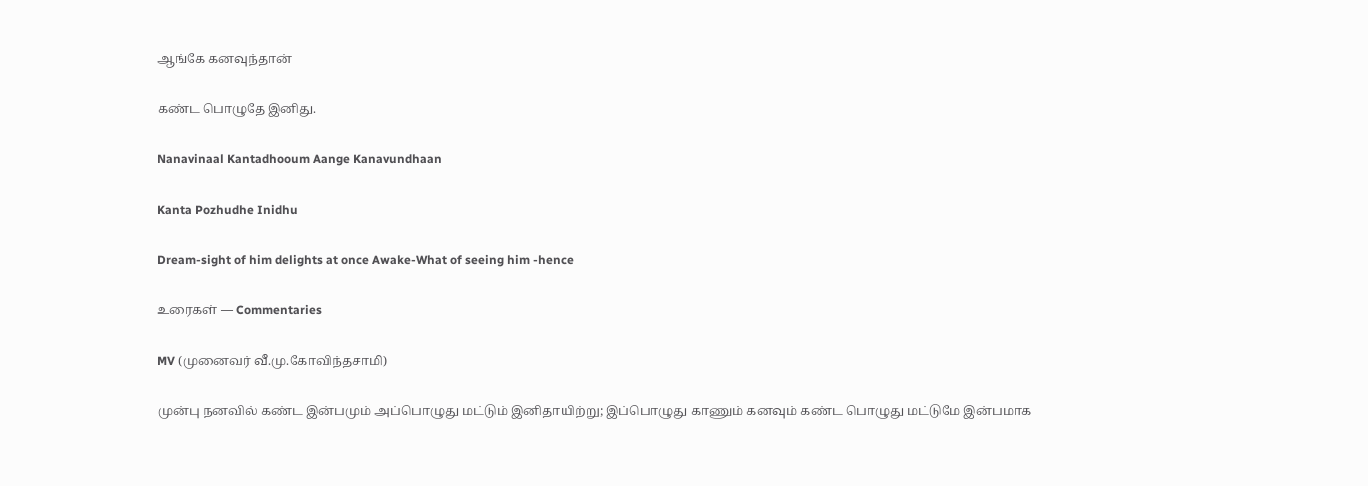ஆங்கே கனவுந்தான்

கண்ட பொழுதே இனிது.

Nanavinaal Kantadhooum Aange Kanavundhaan

Kanta Pozhudhe Inidhu

Dream-sight of him delights at once Awake-What of seeing him -hence

உரைகள் — Commentaries

MV (முனைவர் வீ.மு.கோவிந்தசாமி)

முன்பு நனவில் கண்ட இன்பமும் அப்பொழுது மட்டும் இனிதாயிற்று; இப்‌பொழுது காணும் கனவும் கண்ட பொழுது மட்டுமே இன்பமாக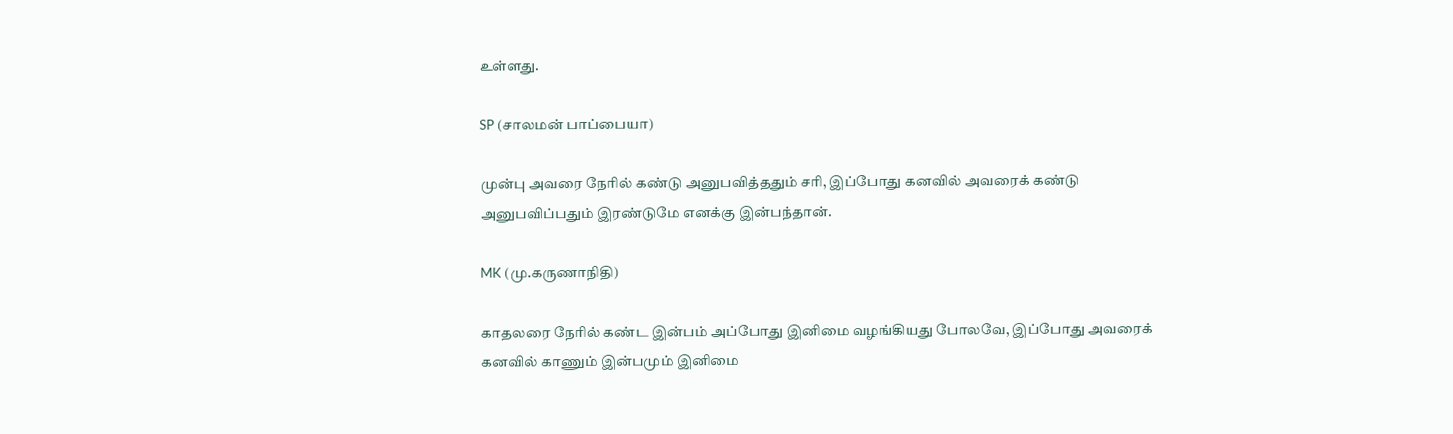உள்ளது.

SP (சாலமன் பாப்பையா)

முன்பு அவரை நேரில் கண்டு அனுபவித்ததும் சரி, இப்போது கனவில் அவரைக் கண்டு அனுபவிப்பதும் இரண்டுமே எனக்கு இன்பந்தான்.

MK (மு.கருணாநிதி)

காதலரை நேரில் கண்ட இன்பம் அப்போது இனிமை வழங்கியது போலவே, இப்போது அவரைக் கனவில் காணும் இன்பமும் இனிமை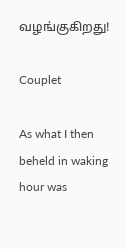வழங்குகிறது!

Couplet

As what I then beheld in waking hour was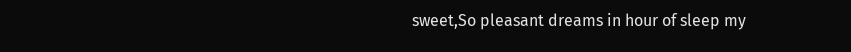sweet,So pleasant dreams in hour of sleep my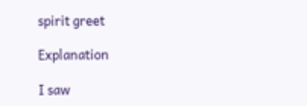spirit greet

Explanation

I saw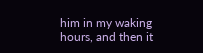him in my waking hours, and then it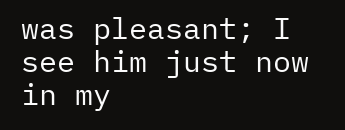was pleasant; I see him just now in my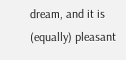dream, and it is (equally) pleasant